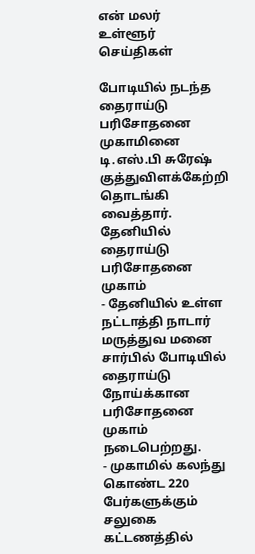என் மலர்
உள்ளூர் செய்திகள்

போடியில் நடந்த தைராய்டு பரிசோதனை முகாமினை டி.எஸ்.பி சுரேஷ் குத்துவிளக்கேற்றி தொடங்கி வைத்தார்.
தேனியில் தைராய்டு பரிசோதனை முகாம்
- தேனியில் உள்ள நட்டாத்தி நாடார் மருத்துவ மனை சார்பில் போடியில் தைராய்டு நோய்க்கான பரிசோதனை முகாம் நடைபெற்றது.
- முகாமில் கலந்து கொண்ட 220 பேர்களுக்கும் சலுகை கட்டணத்தில்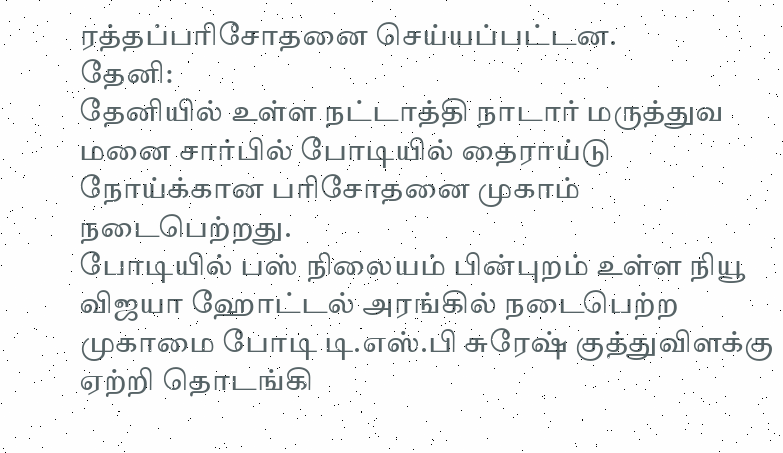ரத்தப்பரிசோதனை செய்யப்பட்டன.
தேனி:
தேனியில் உள்ள நட்டாத்தி நாடார் மருத்துவ மனை சார்பில் போடியில் தைராய்டு நோய்க்கான பரிசோதனை முகாம் நடைபெற்றது.
போடியில் பஸ் நிலையம் பின்புறம் உள்ள நியூ விஜயா ஹோட்டல் அரங்கில் நடைபெற்ற முகாமை போடி டி.எஸ்.பி சுரேஷ் குத்துவிளக்கு ஏற்றி தொடங்கி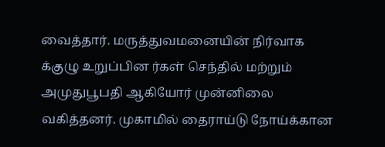வைத்தார். மருத்துவமனையின் நிர்வாக க்குழு உறுப்பின ர்கள் செந்தில் மற்றும் அமுதுபூபதி ஆகியோர் முன்னிலை வகித்தனர். முகாமில் தைராய்டு நோய்க்கான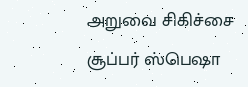அறுவை சிகிச்சை சூப்பர் ஸ்பெஷா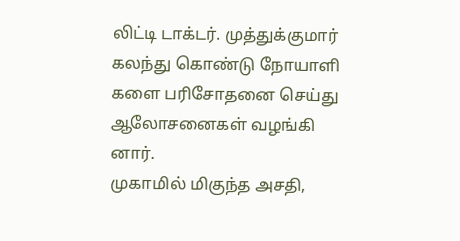லிட்டி டாக்டர். முத்துக்குமார் கலந்து கொண்டு நோயாளி களை பரிசோதனை செய்து ஆலோசனைகள் வழங்கி னார்.
முகாமில் மிகுந்த அசதி,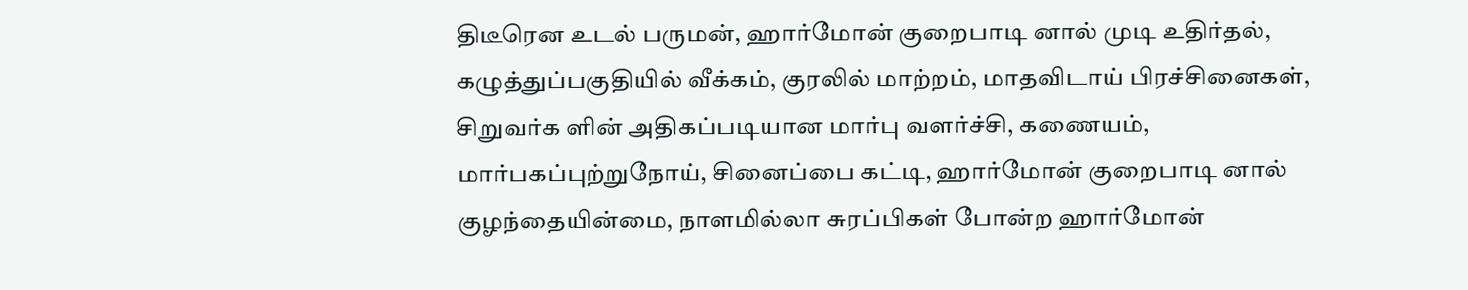திடீரென உடல் பருமன், ஹார்மோன் குறைபாடி னால் முடி உதிர்தல், கழுத்துப்பகுதியில் வீக்கம், குரலில் மாற்றம், மாதவிடாய் பிரச்சினைகள், சிறுவர்க ளின் அதிகப்படியான மார்பு வளர்ச்சி, கணையம், மார்பகப்புற்றுநோய், சினைப்பை கட்டி, ஹார்மோன் குறைபாடி னால் குழந்தையின்மை, நாளமில்லா சுரப்பிகள் போன்ற ஹார்மோன்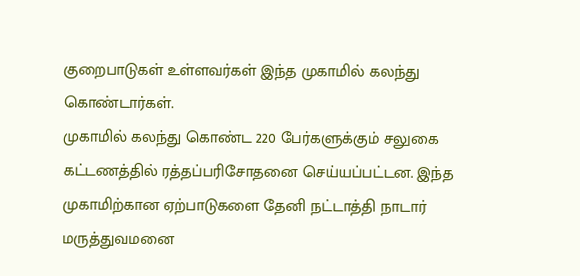குறைபாடுகள் உள்ளவர்கள் இந்த முகாமில் கலந்து கொண்டார்கள்.
முகாமில் கலந்து கொண்ட 220 பேர்களுக்கும் சலுகை கட்டணத்தில் ரத்தப்பரிசோதனை செய்யப்பட்டன. இந்த முகாமிற்கான ஏற்பாடுகளை தேனி நட்டாத்தி நாடார் மருத்துவமனை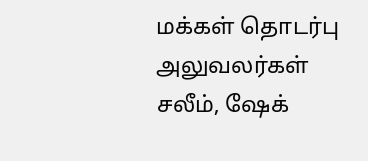மக்கள் தொடர்பு அலுவலர்கள் சலீம், ஷேக்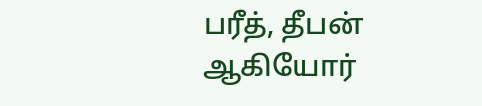பரீத், தீபன் ஆகியோர்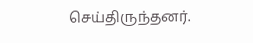செய்திருந்தனர்.